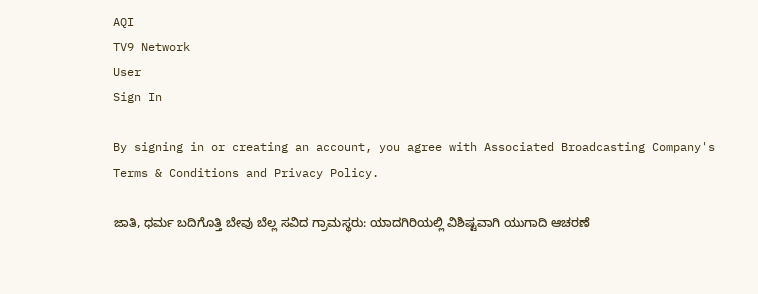AQI
TV9 Network
User
Sign In

By signing in or creating an account, you agree with Associated Broadcasting Company's Terms & Conditions and Privacy Policy.

ಜಾತಿ, ಧರ್ಮ ಬದಿಗೊತ್ತಿ ಬೇವು ಬೆಲ್ಲ ಸವಿದ ಗ್ರಾಮಸ್ಥರು: ಯಾದಗಿರಿಯಲ್ಲಿ ವಿಶಿಷ್ಟವಾಗಿ ಯುಗಾದಿ ಆಚರಣೆ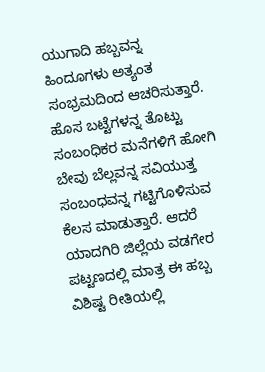ಯುಗಾದಿ ಹಬ್ಬವನ್ನ ಹಿಂದೂಗಳು ಅತ್ಯಂತ ಸಂಭ್ರಮದಿಂದ ಆಚರಿಸುತ್ತಾರೆ. ಹೊಸ ಬಟ್ಟೆಗಳನ್ನ ತೊಟ್ಟು ಸಂಬಂಧಿಕರ ಮನೆಗಳಿಗೆ ಹೋಗಿ ಬೇವು ಬೆಲ್ಲವನ್ನ ಸವಿಯುತ್ತ ಸಂಬಂಧವನ್ನ ಗಟ್ಟಿಗೊಳಿಸುವ ಕೆಲಸ ಮಾಡುತ್ತಾರೆ. ಆದರೆ ಯಾದಗಿರಿ ಜಿಲ್ಲೆಯ ವಡಗೇರ ಪಟ್ಟಣದಲ್ಲಿ ಮಾತ್ರ ಈ ಹಬ್ಬ ವಿಶಿಷ್ಟ ರೀತಿಯಲ್ಲಿ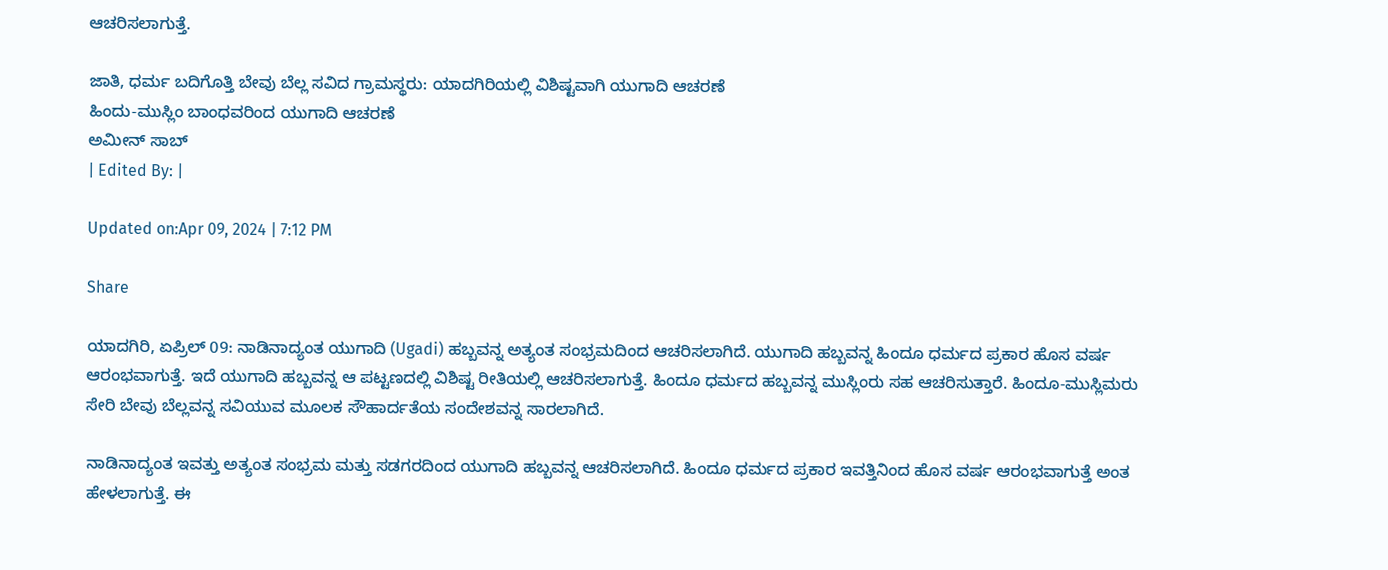ಆಚರಿಸಲಾಗುತ್ತೆ.

ಜಾತಿ, ಧರ್ಮ ಬದಿಗೊತ್ತಿ ಬೇವು ಬೆಲ್ಲ ಸವಿದ ಗ್ರಾಮಸ್ಥರು: ಯಾದಗಿರಿಯಲ್ಲಿ ವಿಶಿಷ್ಟವಾಗಿ ಯುಗಾದಿ ಆಚರಣೆ
ಹಿಂದು-ಮುಸ್ಲಿಂ ಬಾಂಧವರಿಂದ ಯುಗಾದಿ ಆಚರಣೆ
ಅಮೀನ್ ಸಾಬ್
| Edited By: |

Updated on:Apr 09, 2024 | 7:12 PM

Share

ಯಾದಗಿರಿ, ಏಪ್ರಿಲ್ 09: ನಾಡಿನಾದ್ಯಂತ ಯುಗಾದಿ (Ugadi) ಹಬ್ಬವನ್ನ ಅತ್ಯಂತ ಸಂಭ್ರಮದಿಂದ ಆಚರಿಸಲಾಗಿದೆ. ಯುಗಾದಿ ಹಬ್ಬವನ್ನ ಹಿಂದೂ ಧರ್ಮದ ಪ್ರಕಾರ ಹೊಸ ವರ್ಷ ಆರಂಭವಾಗುತ್ತೆ. ಇದೆ ಯುಗಾದಿ ಹಬ್ಬವನ್ನ ಆ ಪಟ್ಟಣದಲ್ಲಿ ವಿಶಿಷ್ಟ ರೀತಿಯಲ್ಲಿ ಆಚರಿಸಲಾಗುತ್ತೆ. ಹಿಂದೂ ಧರ್ಮದ ಹಬ್ಬವನ್ನ ಮುಸ್ಲಿಂರು ಸಹ ಆಚರಿಸುತ್ತಾರೆ. ಹಿಂದೂ-ಮುಸ್ಲಿಮರು ಸೇರಿ ಬೇವು ಬೆಲ್ಲವನ್ನ ಸವಿಯುವ ಮೂಲಕ ಸೌಹಾರ್ದತೆಯ ಸಂದೇಶವನ್ನ ಸಾರಲಾಗಿದೆ.

ನಾಡಿನಾದ್ಯಂತ ಇವತ್ತು ಅತ್ಯಂತ ಸಂಭ್ರಮ ಮತ್ತು ಸಡಗರದಿಂದ ಯುಗಾದಿ ಹಬ್ಬವನ್ನ ಆಚರಿಸಲಾಗಿದೆ. ಹಿಂದೂ ಧರ್ಮದ ಪ್ರಕಾರ ಇವತ್ತಿನಿಂದ ಹೊಸ ವರ್ಷ ಆರಂಭವಾಗುತ್ತೆ ಅಂತ ಹೇಳಲಾಗುತ್ತೆ. ಈ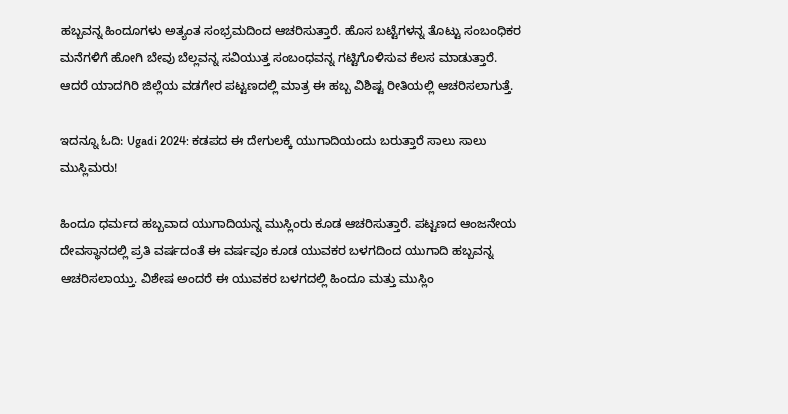ಹಬ್ಬವನ್ನ ಹಿಂದೂಗಳು ಅತ್ಯಂತ ಸಂಭ್ರಮದಿಂದ ಆಚರಿಸುತ್ತಾರೆ. ಹೊಸ ಬಟ್ಟೆಗಳನ್ನ ತೊಟ್ಟು ಸಂಬಂಧಿಕರ ಮನೆಗಳಿಗೆ ಹೋಗಿ ಬೇವು ಬೆಲ್ಲವನ್ನ ಸವಿಯುತ್ತ ಸಂಬಂಧವನ್ನ ಗಟ್ಟಿಗೊಳಿಸುವ ಕೆಲಸ ಮಾಡುತ್ತಾರೆ. ಆದರೆ ಯಾದಗಿರಿ ಜಿಲ್ಲೆಯ ವಡಗೇರ ಪಟ್ಟಣದಲ್ಲಿ ಮಾತ್ರ ಈ ಹಬ್ಬ ವಿಶಿಷ್ಟ ರೀತಿಯಲ್ಲಿ ಆಚರಿಸಲಾಗುತ್ತೆ.

ಇದನ್ನೂ ಓದಿ: Ugadi 2024: ಕಡಪದ ಈ ದೇಗುಲಕ್ಕೆ ಯುಗಾದಿಯಂದು ಬರುತ್ತಾರೆ ಸಾಲು ಸಾಲು ಮುಸ್ಲಿಮರು!

ಹಿಂದೂ ಧರ್ಮದ ಹಬ್ಬವಾದ ಯುಗಾದಿಯನ್ನ ಮುಸ್ಲಿಂರು ಕೂಡ ಆಚರಿಸುತ್ತಾರೆ. ಪಟ್ಟಣದ ಆಂಜನೇಯ ದೇವಸ್ಥಾನದಲ್ಲಿ ಪ್ರತಿ ವರ್ಷದಂತೆ ಈ ವರ್ಷವೂ ಕೂಡ ಯುವಕರ ಬಳಗದಿಂದ ಯುಗಾದಿ ಹಬ್ಬವನ್ನ ಆಚರಿಸಲಾಯ್ತು. ವಿಶೇಷ ಅಂದರೆ ಈ ಯುವಕರ ಬಳಗದಲ್ಲಿ ಹಿಂದೂ ಮತ್ತು ಮುಸ್ಲಿಂ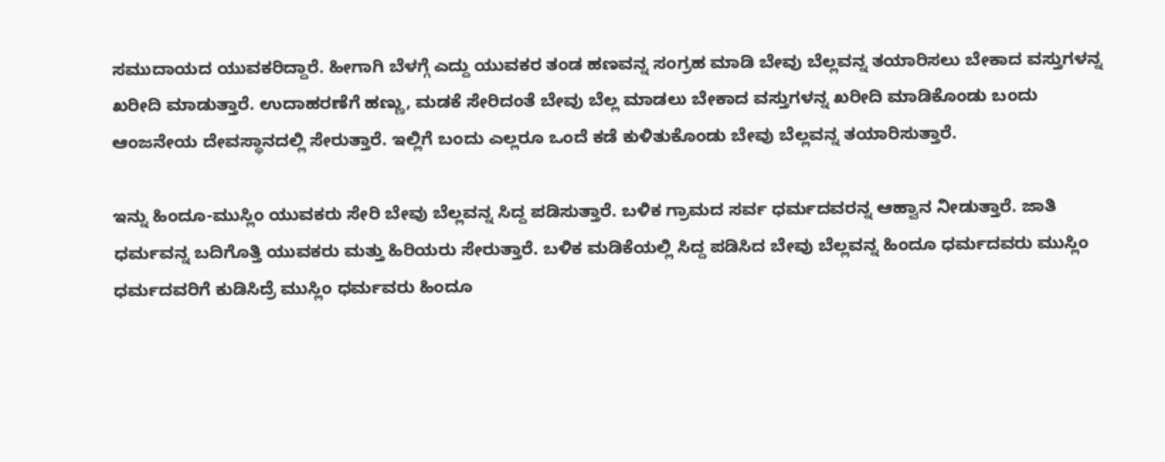ಸಮುದಾಯದ ಯುವಕರಿದ್ದಾರೆ. ಹೀಗಾಗಿ ಬೆಳಗ್ಗೆ ಎದ್ದು ಯುವಕರ ತಂಡ ಹಣವನ್ನ ಸಂಗ್ರಹ ಮಾಡಿ ಬೇವು ಬೆಲ್ಲವನ್ನ ತಯಾರಿಸಲು ಬೇಕಾದ ವಸ್ತುಗಳನ್ನ ಖರೀದಿ ಮಾಡುತ್ತಾರೆ. ಉದಾಹರಣೆಗೆ ಹಣ್ಣು, ಮಡಕೆ ಸೇರಿದಂತೆ ಬೇವು ಬೆಲ್ಲ ಮಾಡಲು ಬೇಕಾದ ವಸ್ತುಗಳನ್ನ ಖರೀದಿ ಮಾಡಿಕೊಂಡು ಬಂದು ಆಂಜನೇಯ ದೇವಸ್ಥಾನದಲ್ಲಿ ಸೇರುತ್ತಾರೆ. ಇಲ್ಲಿಗೆ ಬಂದು ಎಲ್ಲರೂ ಒಂದೆ ಕಡೆ ಕುಳಿತುಕೊಂಡು ಬೇವು ಬೆಲ್ಲವನ್ನ ತಯಾರಿಸುತ್ತಾರೆ.

ಇನ್ನು ಹಿಂದೂ-ಮುಸ್ಲಿಂ ಯುವಕರು ಸೇರಿ ಬೇವು ಬೆಲ್ಲವನ್ನ ಸಿದ್ದ ಪಡಿಸುತ್ತಾರೆ. ಬಳಿಕ ಗ್ರಾಮದ ಸರ್ವ ಧರ್ಮದವರನ್ನ ಆಹ್ವಾನ ನೀಡುತ್ತಾರೆ. ಜಾತಿ ಧರ್ಮವನ್ನ ಬದಿಗೊತ್ತಿ ಯುವಕರು ಮತ್ತು ಹಿರಿಯರು ಸೇರುತ್ತಾರೆ. ಬಳಿಕ ಮಡಿಕೆಯಲ್ಲಿ ಸಿದ್ದ ಪಡಿಸಿದ ಬೇವು ಬೆಲ್ಲವನ್ನ ಹಿಂದೂ ಧರ್ಮದವರು ಮುಸ್ಲಿಂ ಧರ್ಮದವರಿಗೆ ಕುಡಿಸಿದ್ರೆ ಮುಸ್ಲಿಂ ಧರ್ಮವರು ಹಿಂದೂ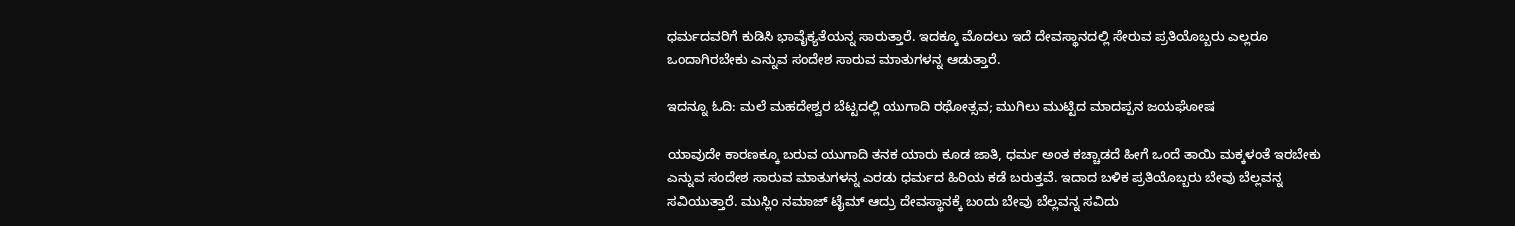ಧರ್ಮದವರಿಗೆ ಕುಡಿಸಿ ಭಾವೈಕ್ಯತೆಯನ್ನ ಸಾರುತ್ತಾರೆ. ಇದಕ್ಕೂ ಮೊದಲು ಇದೆ ದೇವಸ್ಥಾನದಲ್ಲಿ ಸೇರುವ ಪ್ರತಿಯೊಬ್ಬರು ಎಲ್ಲರೂ ಒಂದಾಗಿರಬೇಕು ಎನ್ನುವ ಸಂದೇಶ ಸಾರುವ ಮಾತುಗಳನ್ನ ಆಡುತ್ತಾರೆ.

ಇದನ್ನೂ ಓದಿ: ಮಲೆ ಮಹದೇಶ್ವರ ಬೆಟ್ಟದಲ್ಲಿ ಯುಗಾದಿ ರಥೋತ್ಸವ; ಮುಗಿಲು ಮುಟ್ಟಿದ ಮಾದಪ್ಪನ ಜಯಘೋಷ

ಯಾವುದೇ ಕಾರಣಕ್ಕೂ ಬರುವ ಯುಗಾದಿ ತನಕ ಯಾರು ಕೂಡ ಜಾತಿ, ಧರ್ಮ ಅಂತ ಕಚ್ಚಾಡದೆ ಹೀಗೆ ಒಂದೆ ತಾಯಿ ಮಕ್ಕಳಂತೆ ಇರಬೇಕು ಎನ್ನುವ ಸಂದೇಶ ಸಾರುವ ಮಾತುಗಳನ್ನ ಎರಡು ಧರ್ಮದ ಹಿರಿಯ ಕಡೆ ಬರುತ್ತವೆ. ಇದಾದ ಬಳಿಕ ಪ್ರತಿಯೊಬ್ಬರು ಬೇವು ಬೆಲ್ಲವನ್ನ ಸವಿಯುತ್ತಾರೆ. ಮುಸ್ಲಿಂ ನಮಾಜ್ ಟೈಮ್ ಆದ್ರು ದೇವಸ್ಥಾನಕ್ಕೆ ಬಂದು ಬೇವು ಬೆಲ್ಲವನ್ನ ಸವಿದು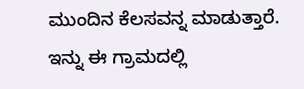ಮುಂದಿನ ಕೆಲಸವನ್ನ ಮಾಡುತ್ತಾರೆ. ಇನ್ನು ಈ ಗ್ರಾಮದಲ್ಲಿ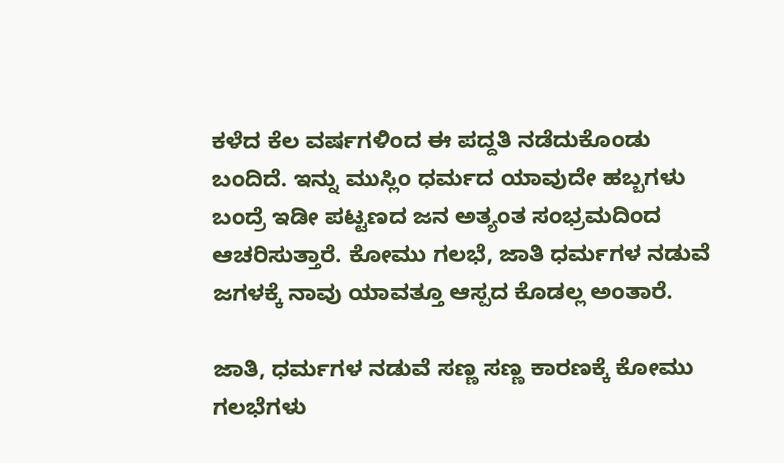ಕಳೆದ ಕೆಲ ವರ್ಷಗಳಿಂದ ಈ ಪದ್ದತಿ ನಡೆದುಕೊಂಡು ಬಂದಿದೆ. ಇನ್ನು ಮುಸ್ಲಿಂ ಧರ್ಮದ ಯಾವುದೇ ಹಬ್ಬಗಳು ಬಂದ್ರೆ ಇಡೀ ಪಟ್ಟಣದ ಜನ ಅತ್ಯಂತ ಸಂಭ್ರಮದಿಂದ ಆಚರಿಸುತ್ತಾರೆ. ಕೋಮು ಗಲಭೆ, ಜಾತಿ ಧರ್ಮಗಳ ನಡುವೆ ಜಗಳಕ್ಕೆ ನಾವು ಯಾವತ್ತೂ ಆಸ್ಪದ ಕೊಡಲ್ಲ ಅಂತಾರೆ.

ಜಾತಿ, ಧರ್ಮಗಳ ನಡುವೆ ಸಣ್ಣ ಸಣ್ಣ ಕಾರಣಕ್ಕೆ ಕೋಮು ಗಲಭೆಗಳು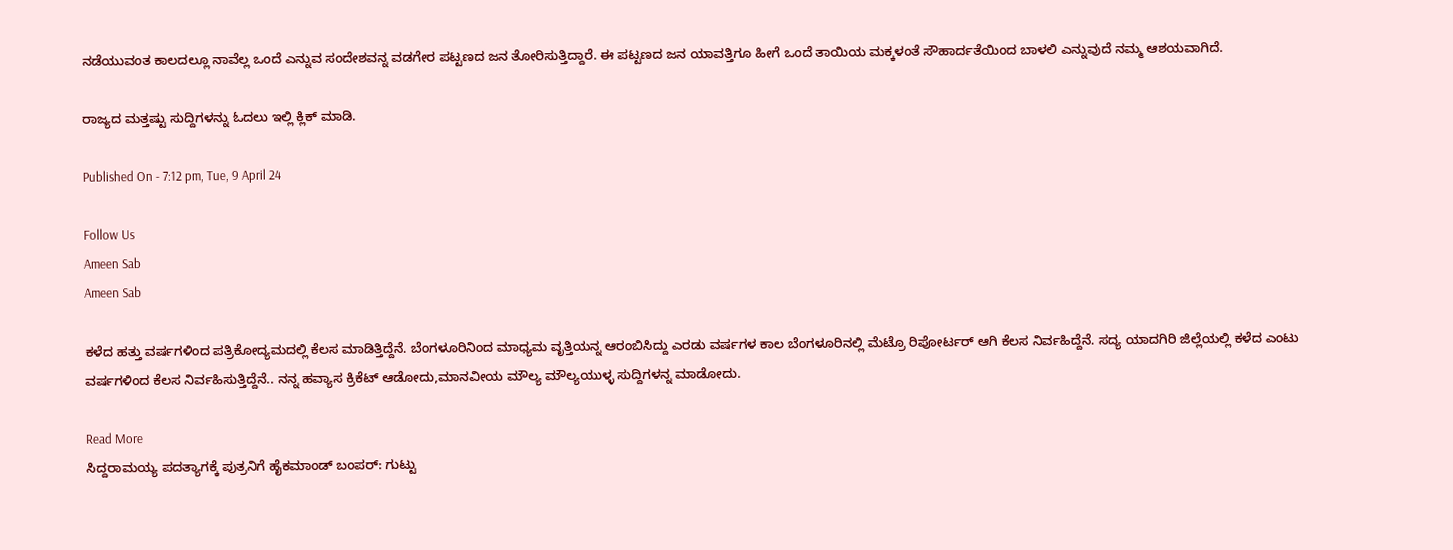ನಡೆಯುವಂತ ಕಾಲದಲ್ಲೂ ನಾವೆಲ್ಲ ಒಂದೆ ಎನ್ನುವ ಸಂದೇಶವನ್ನ ವಡಗೇರ ಪಟ್ಟಣದ ಜನ ತೋರಿಸುತ್ತಿದ್ದಾರೆ. ಈ ಪಟ್ಟಣದ ಜನ ಯಾವತ್ತಿಗೂ ಹೀಗೆ ಒಂದೆ ತಾಯಿಯ ಮಕ್ಕಳಂತೆ ಸೌಹಾರ್ದತೆಯಿಂದ ಬಾಳಲಿ ಎನ್ನುವುದೆ ನಮ್ಮ ಆಶಯವಾಗಿದೆ.

ರಾಜ್ಯದ ಮತ್ತಷ್ಟು ಸುದ್ದಿಗಳನ್ನು ಓದಲು ಇಲ್ಲಿ ಕ್ಲಿಕ್ ಮಾಡಿ.

Published On - 7:12 pm, Tue, 9 April 24

Follow Us
Ameen Sab
Ameen Sab

ಕಳೆದ ಹತ್ತು ವರ್ಷಗಳಿಂದ ಪತ್ರಿಕೋದ್ಯಮದಲ್ಲಿ ಕೆಲಸ ಮಾಡಿತ್ತಿದ್ದೆನೆ. ಬೆಂಗಳೂರಿನಿಂದ ಮಾಧ್ಯಮ ವೃತ್ತಿಯನ್ನ ಆರಂಬಿಸಿದ್ದು ಎರಡು ವರ್ಷಗಳ ಕಾಲ ಬೆಂಗಳೂರಿನಲ್ಲಿ ಮೆಟ್ರೊ ರಿಪೋರ್ಟರ್ ಆಗಿ ಕೆಲಸ‌ ನಿರ್ವಹಿದ್ದೆನೆ. ಸದ್ಯ ಯಾದಗಿರಿ ಜಿಲ್ಲೆಯಲ್ಲಿ ಕಳೆದ ಎಂಟು ವರ್ಷಗಳಿಂದ ಕೆಲಸ ನಿರ್ವಹಿಸುತ್ತಿದ್ದೆನೆ.. ನನ್ನ ಹವ್ಯಾಸ ಕ್ರಿಕೆಟ್ ಆಡೋದು,ಮಾನವೀಯ ಮೌಲ್ಯ ಮೌಲ್ಯಯುಳ್ಳ ಸುದ್ದಿಗಳನ್ನ ಮಾಡೋದು.

Read More
ಸಿದ್ದರಾಮಯ್ಯ ಪದತ್ಯಾಗಕ್ಕೆ ಪುತ್ರನಿಗೆ ಹೈಕಮಾಂಡ್ ಬಂಪರ್: ಗುಟ್ಟು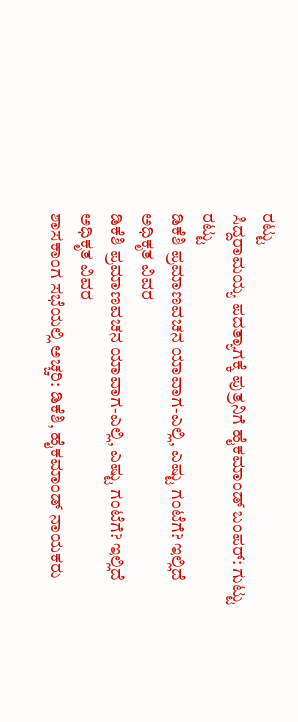ರಟ್ಟು
ಸಿದ್ದರಾಮಯ್ಯ ಪದತ್ಯಾಗಕ್ಕೆ ಪುತ್ರನಿಗೆ ಹೈಕಮಾಂಡ್ ಬಂಪರ್: ಗುಟ್ಟು ರಟ್ಟು
ಡಿಕೆಶಿ ಪ್ರಮಾಣವಚನ ಯಾವಾಗ-ಎಲ್ಲಿ, ಎಷ್ಟು ಗಂಟೆಗೆ? ಇಲ್ಲಿದೆ ಅಧಿಕೃತ ವಿವರ
ಡಿಕೆಶಿ ಪ್ರಮಾಣವಚನ ಯಾವಾಗ-ಎಲ್ಲಿ, ಎಷ್ಟು ಗಂಟೆಗೆ? ಇಲ್ಲಿದೆ ಅಧಿಕೃತ ವಿವರ
ಶಾಸಕಾಂಗ ಸಭೆಯಲ್ಲಿ ಅಚ್ಚರಿ: ಡಿಕೆಶಿ, ಹೈಕಮಾಂಡ್ ನಾಯಕರು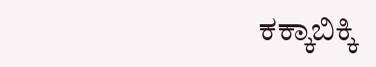ಕಕ್ಕಾಬಿಕ್ಕಿ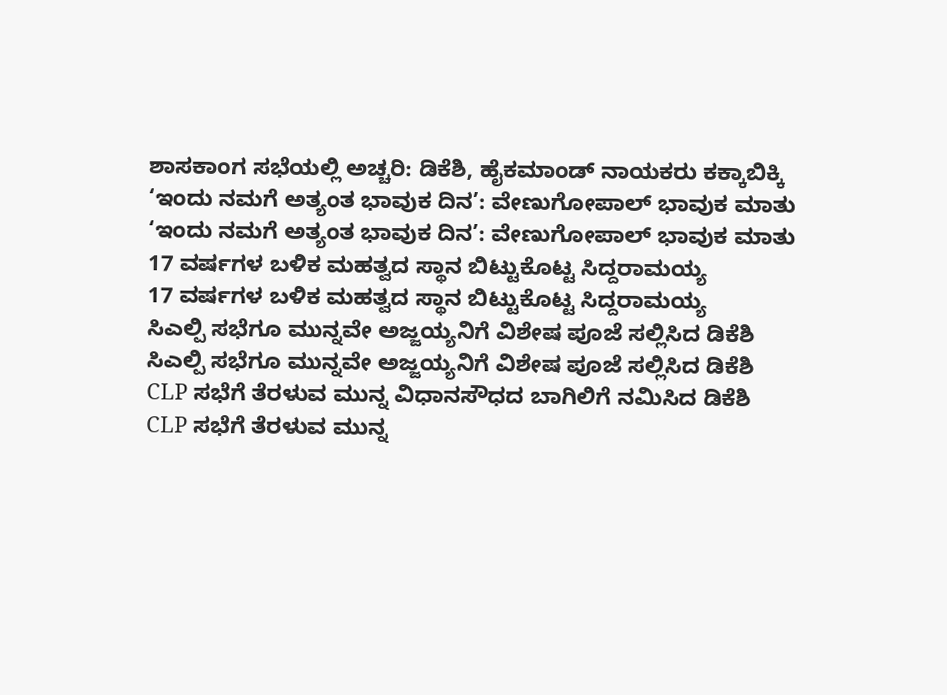ಶಾಸಕಾಂಗ ಸಭೆಯಲ್ಲಿ ಅಚ್ಚರಿ: ಡಿಕೆಶಿ, ಹೈಕಮಾಂಡ್ ನಾಯಕರು ಕಕ್ಕಾಬಿಕ್ಕಿ
‘ಇಂದು ನಮಗೆ ಅತ್ಯಂತ ಭಾವುಕ ದಿನ’: ವೇಣುಗೋಪಾಲ್ ಭಾವುಕ ಮಾತು
‘ಇಂದು ನಮಗೆ ಅತ್ಯಂತ ಭಾವುಕ ದಿನ’: ವೇಣುಗೋಪಾಲ್ ಭಾವುಕ ಮಾತು
17 ವರ್ಷಗಳ ಬಳಿಕ ಮಹತ್ವದ ಸ್ಥಾನ ಬಿಟ್ಟುಕೊಟ್ಟ ಸಿದ್ದರಾಮಯ್ಯ
17 ವರ್ಷಗಳ ಬಳಿಕ ಮಹತ್ವದ ಸ್ಥಾನ ಬಿಟ್ಟುಕೊಟ್ಟ ಸಿದ್ದರಾಮಯ್ಯ
ಸಿಎಲ್ಪಿ ಸಭೆಗೂ ಮುನ್ನವೇ ಅಜ್ಜಯ್ಯನಿಗೆ ವಿಶೇಷ ಪೂಜೆ ಸಲ್ಲಿಸಿದ ಡಿಕೆಶಿ
ಸಿಎಲ್ಪಿ ಸಭೆಗೂ ಮುನ್ನವೇ ಅಜ್ಜಯ್ಯನಿಗೆ ವಿಶೇಷ ಪೂಜೆ ಸಲ್ಲಿಸಿದ ಡಿಕೆಶಿ
CLP ಸಭೆಗೆ ತೆರಳುವ ಮುನ್ನ ವಿಧಾನಸೌಧದ ಬಾಗಿಲಿಗೆ ನಮಿಸಿದ ಡಿಕೆಶಿ
CLP ಸಭೆಗೆ ತೆರಳುವ ಮುನ್ನ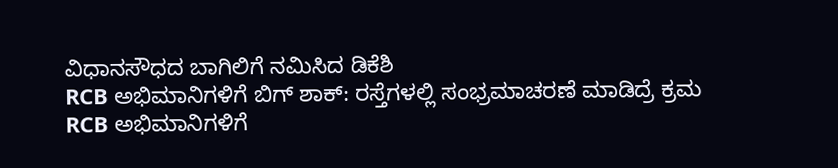ವಿಧಾನಸೌಧದ ಬಾಗಿಲಿಗೆ ನಮಿಸಿದ ಡಿಕೆಶಿ
RCB ಅಭಿಮಾನಿಗಳಿಗೆ ಬಿಗ್ ಶಾಕ್: ರಸ್ತೆಗಳಲ್ಲಿ ಸಂಭ್ರಮಾಚರಣೆ ಮಾಡಿದ್ರೆ ಕ್ರಮ
RCB ಅಭಿಮಾನಿಗಳಿಗೆ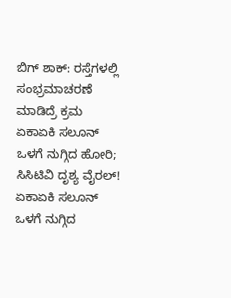ಬಿಗ್ ಶಾಕ್: ರಸ್ತೆಗಳಲ್ಲಿ ಸಂಭ್ರಮಾಚರಣೆ ಮಾಡಿದ್ರೆ ಕ್ರಮ
ಏಕಾಏಕಿ ಸಲೂನ್ ಒಳಗೆ ನುಗ್ಗಿದ ಹೋರಿ; ಸಿಸಿಟಿವಿ ದೃಶ್ಯ ವೈರಲ್!
ಏಕಾಏಕಿ ಸಲೂನ್ ಒಳಗೆ ನುಗ್ಗಿದ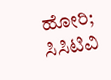ಹೋರಿ; ಸಿಸಿಟಿವಿ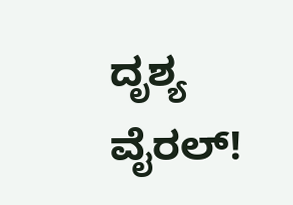ದೃಶ್ಯ ವೈರಲ್!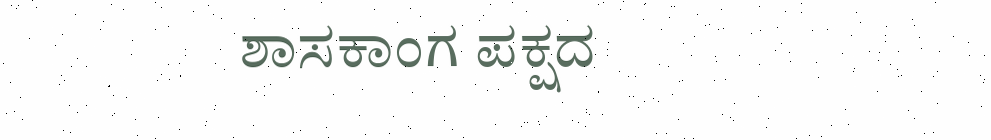ಶಾಸಕಾಂಗ ಪಕ್ಷದ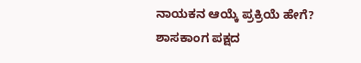ನಾಯಕನ ಆಯ್ಕೆ ಪ್ರಕ್ರಿಯೆ ಹೇಗೆ?
ಶಾಸಕಾಂಗ ಪಕ್ಷದ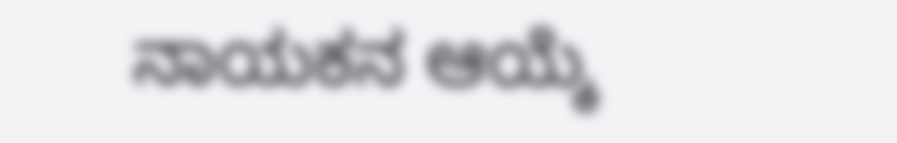ನಾಯಕನ ಆಯ್ಕೆ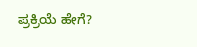ಪ್ರಕ್ರಿಯೆ ಹೇಗೆ?